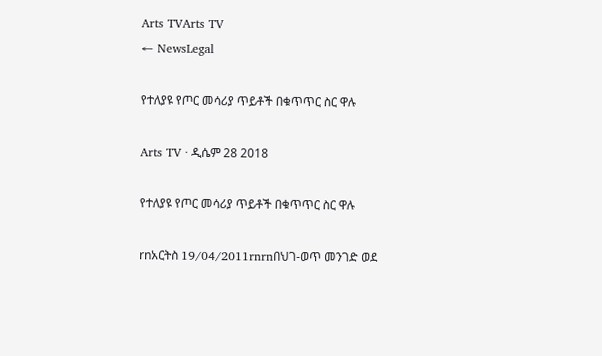Arts TVArts TV
← NewsLegal

የተለያዩ የጦር መሳሪያ ጥይቶች በቁጥጥር ስር ዋሉ

Arts TV · ዲሴም 28 2018

የተለያዩ የጦር መሳሪያ ጥይቶች በቁጥጥር ስር ዋሉ

rnአርትስ 19/04/2011rnrnበህገ-ወጥ መንገድ ወደ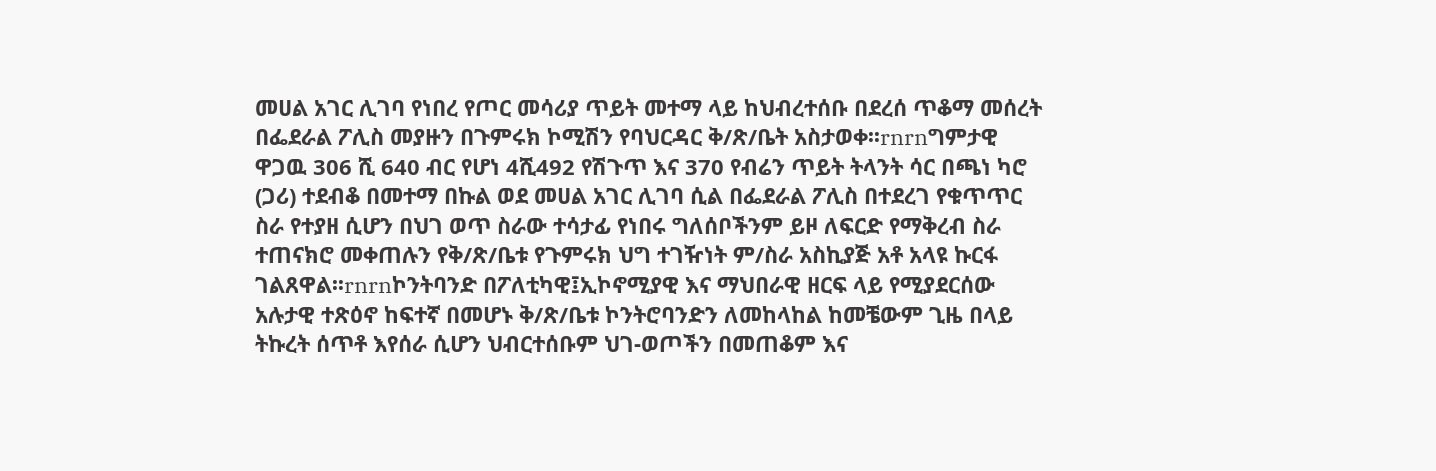መሀል አገር ሊገባ የነበረ የጦር መሳሪያ ጥይት መተማ ላይ ከህብረተሰቡ በደረሰ ጥቆማ መሰረት በፌደራል ፖሊስ መያዙን በጉምሩክ ኮሚሽን የባህርዳር ቅ/ጽ/ቤት አስታወቀ፡፡rnrnግምታዊ ዋጋዉ 306 ሺ 640 ብር የሆነ 4ሺ492 የሽጉጥ እና 370 የብሬን ጥይት ትላንት ሳር በጫነ ካሮ (ጋሪ) ተደብቆ በመተማ በኩል ወደ መሀል አገር ሊገባ ሲል በፌደራል ፖሊስ በተደረገ የቁጥጥር ስራ የተያዘ ሲሆን በህገ ወጥ ስራው ተሳታፊ የነበሩ ግለሰቦችንም ይዞ ለፍርድ የማቅረብ ስራ ተጠናክሮ መቀጠሉን የቅ/ጽ/ቤቱ የጉምሩክ ህግ ተገዥነት ም/ስራ አስኪያጅ አቶ አላዩ ኩርፋ ገልጸዋል፡፡rnrnኮንትባንድ በፖለቲካዊ፤ኢኮኖሚያዊ እና ማህበራዊ ዘርፍ ላይ የሚያደርሰው አሉታዊ ተጽዕኖ ከፍተኛ በመሆኑ ቅ/ጽ/ቤቱ ኮንትሮባንድን ለመከላከል ከመቼውም ጊዜ በላይ ትኩረት ሰጥቶ እየሰራ ሲሆን ህብርተሰቡም ህገ-ወጦችን በመጠቆም እና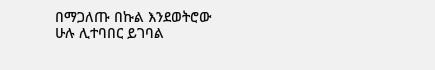በማጋለጡ በኩል እንደወትሮው ሁሉ ሊተባበር ይገባል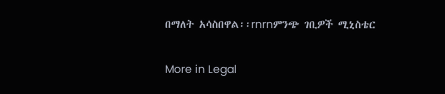በማለት አሳስበዋል፡፡rnrnምንጭ ገቢዎች ሚኒስቴር

More in Legal